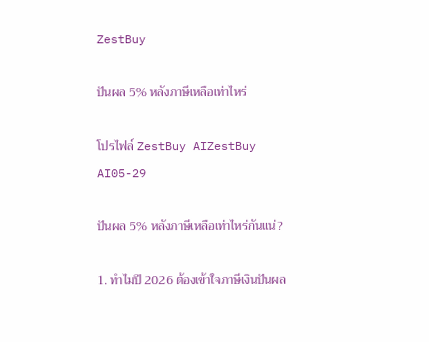ZestBuy

ปันผล 5% หลังภาษีเหลือเท่าไหร่

โปรไฟล์ ZestBuy AIZestBuy AI05-29

ปันผล 5% หลังภาษีเหลือเท่าไหร่กันแน่?

1. ทำไมปี 2026 ต้องเข้าใจภาษีเงินปันผล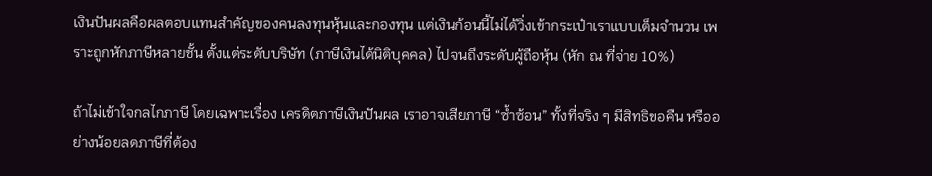เงินปันผลคือผลตอบแทนสำคัญของคนลงทุนหุ้นและกองทุน แต่เงินก้อนนี้ไม่ได้วิ่งเข้ากระเป๋าเราแบบเต็มจำนวน เพราะถูกหักภาษีหลายชั้น ตั้งแต่ระดับบริษัท (ภาษีเงินได้นิติบุคคล) ไปจนถึงระดับผู้ถือหุ้น (หัก ณ ที่จ่าย 10%)

ถ้าไม่เข้าใจกลไกภาษี โดยเฉพาะเรื่อง เครดิตภาษีเงินปันผล เราอาจเสียภาษี “ซ้ำซ้อน” ทั้งที่จริง ๆ มีสิทธิขอคืน หรืออย่างน้อยลดภาษีที่ต้อง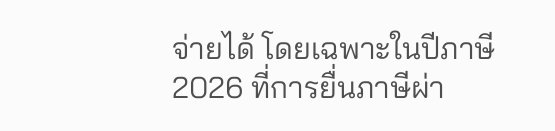จ่ายได้ โดยเฉพาะในปีภาษี 2026 ที่การยื่นภาษีผ่า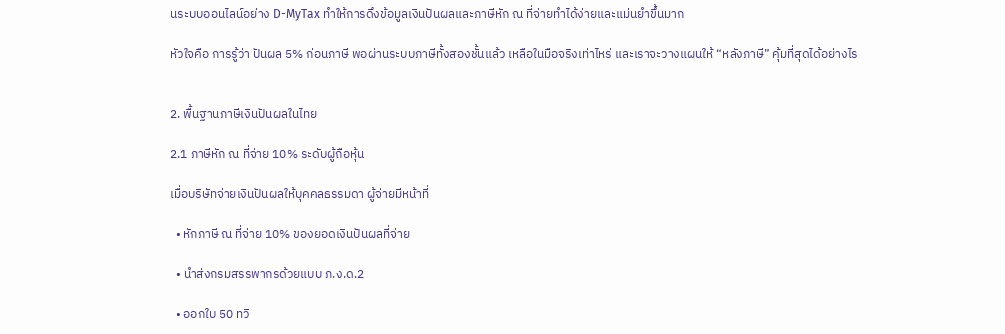นระบบออนไลน์อย่าง D-MyTax ทำให้การดึงข้อมูลเงินปันผลและภาษีหัก ณ ที่จ่ายทำได้ง่ายและแม่นยำขึ้นมาก

หัวใจคือ การรู้ว่า ปันผล 5% ก่อนภาษี พอผ่านระบบภาษีทั้งสองชั้นแล้ว เหลือในมือจริงเท่าไหร่ และเราจะวางแผนให้ “หลังภาษี” คุ้มที่สุดได้อย่างไร


2. พื้นฐานภาษีเงินปันผลในไทย

2.1 ภาษีหัก ณ ที่จ่าย 10% ระดับผู้ถือหุ้น

เมื่อบริษัทจ่ายเงินปันผลให้บุคคลธรรมดา ผู้จ่ายมีหน้าที่

  • หักภาษี ณ ที่จ่าย 10% ของยอดเงินปันผลที่จ่าย

  • นำส่งกรมสรรพากรด้วยแบบ ภ.ง.ด.2

  • ออกใบ 50 ทวิ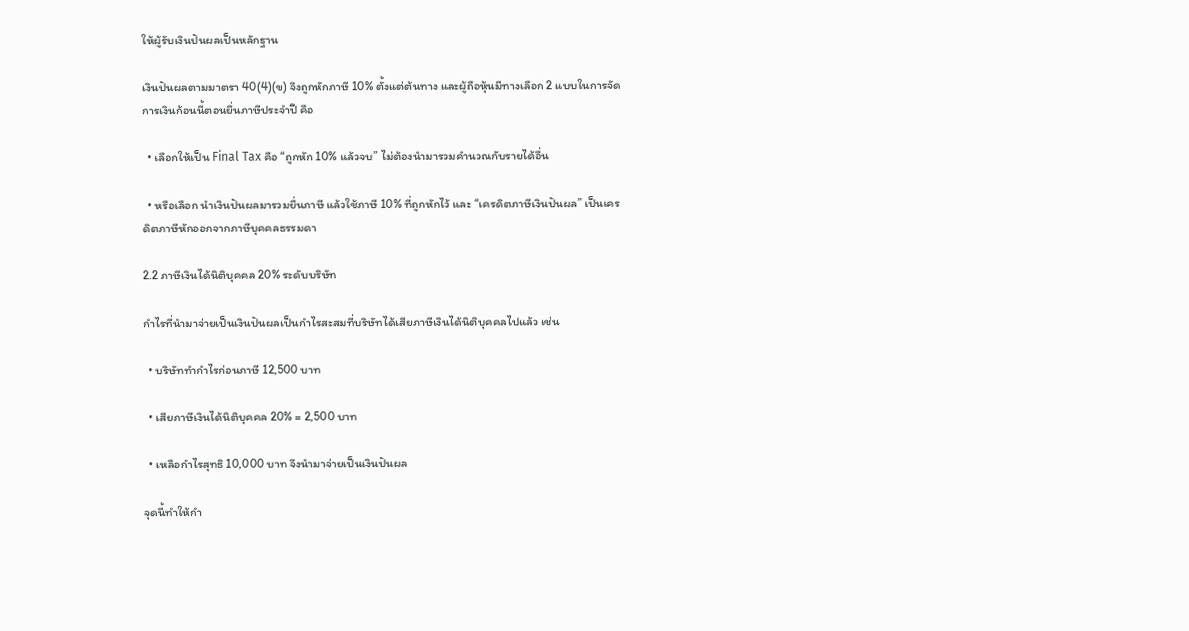ให้ผู้รับเงินปันผลเป็นหลักฐาน

เงินปันผลตามมาตรา 40(4)(ข) จึงถูกหักภาษี 10% ตั้งแต่ต้นทาง และผู้ถือหุ้นมีทางเลือก 2 แบบในการจัดการเงินก้อนนี้ตอนยื่นภาษีประจำปี คือ

  • เลือกให้เป็น Final Tax คือ “ถูกหัก 10% แล้วจบ” ไม่ต้องนำมารวมคำนวณกับรายได้อื่น

  • หรือเลือก นำเงินปันผลมารวมยื่นภาษี แล้วใช้ภาษี 10% ที่ถูกหักไว้ และ “เครดิตภาษีเงินปันผล” เป็นเครดิตภาษีหักออกจากภาษีบุคคลธรรมดา

2.2 ภาษีเงินได้นิติบุคคล 20% ระดับบริษัท

กำไรที่นำมาจ่ายเป็นเงินปันผลเป็นกำไรสะสมที่บริษัทได้เสียภาษีเงินได้นิติบุคคลไปแล้ว เช่น

  • บริษัททำกำไรก่อนภาษี 12,500 บาท

  • เสียภาษีเงินได้นิติบุคคล 20% = 2,500 บาท

  • เหลือกำไรสุทธิ 10,000 บาท จึงนำมาจ่ายเป็นเงินปันผล

จุดนี้ทำให้กำ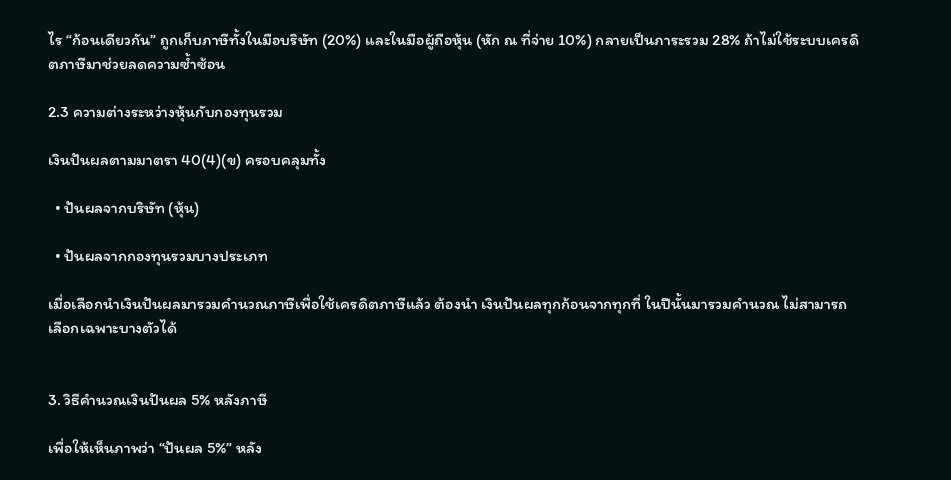ไร “ก้อนเดียวกัน” ถูกเก็บภาษีทั้งในมือบริษัท (20%) และในมือผู้ถือหุ้น (หัก ณ ที่จ่าย 10%) กลายเป็นภาระรวม 28% ถ้าไม่ใช้ระบบเครดิตภาษีมาช่วยลดความซ้ำซ้อน

2.3 ความต่างระหว่างหุ้นกับกองทุนรวม

เงินปันผลตามมาตรา 40(4)(ข) ครอบคลุมทั้ง

  • ปันผลจากบริษัท (หุ้น)

  • ปันผลจากกองทุนรวมบางประเภท

เมื่อเลือกนำเงินปันผลมารวมคำนวณภาษีเพื่อใช้เครดิตภาษีแล้ว ต้องนำ เงินปันผลทุกก้อนจากทุกที่ ในปีนั้นมารวมคำนวณ ไม่สามารถเลือกเฉพาะบางตัวได้


3. วิธีคำนวณเงินปันผล 5% หลังภาษี

เพื่อให้เห็นภาพว่า “ปันผล 5%” หลัง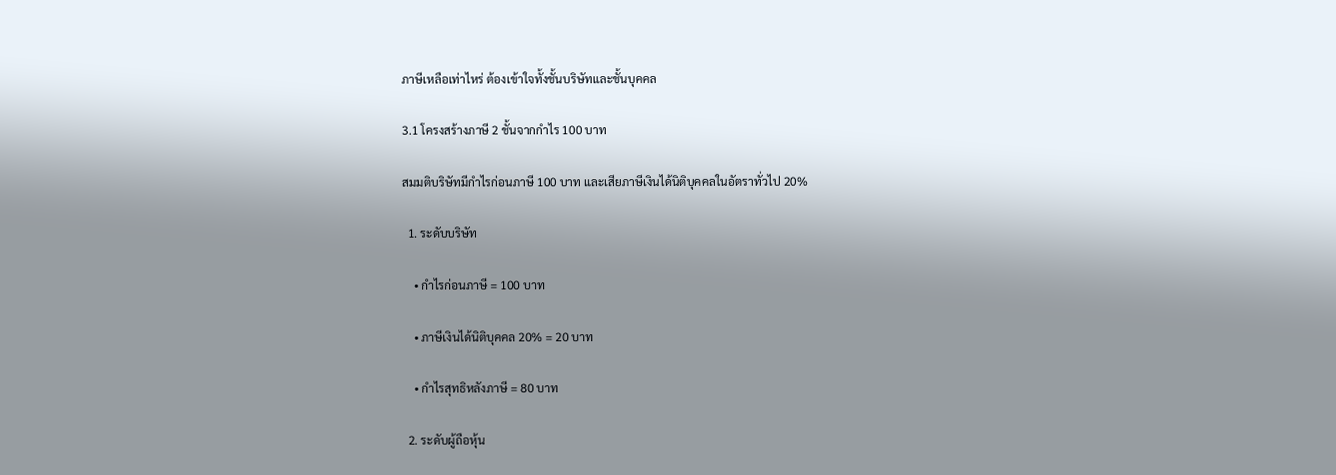ภาษีเหลือเท่าไหร่ ต้องเข้าใจทั้งชั้นบริษัทและชั้นบุคคล

3.1 โครงสร้างภาษี 2 ชั้นจากกำไร 100 บาท

สมมติบริษัทมีกำไรก่อนภาษี 100 บาท และเสียภาษีเงินได้นิติบุคคลในอัตราทั่วไป 20%

  1. ระดับบริษัท

    • กำไรก่อนภาษี = 100 บาท

    • ภาษีเงินได้นิติบุคคล 20% = 20 บาท

    • กำไรสุทธิหลังภาษี = 80 บาท

  2. ระดับผู้ถือหุ้น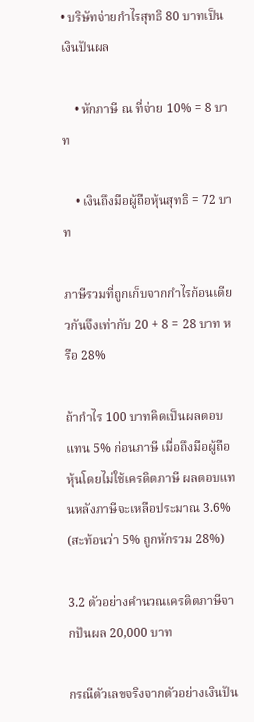• บริษัทจ่ายกำไรสุทธิ 80 บาทเป็นเงินปันผล

    • หักภาษี ณ ที่จ่าย 10% = 8 บาท

    • เงินถึงมือผู้ถือหุ้นสุทธิ = 72 บาท

ภาษีรวมที่ถูกเก็บจากกำไรก้อนเดียวกันจึงเท่ากับ 20 + 8 = 28 บาท หรือ 28%

ถ้ากำไร 100 บาทคิดเป็นผลตอบแทน 5% ก่อนภาษี เมื่อถึงมือผู้ถือหุ้นโดยไม่ใช้เครดิตภาษี ผลตอบแทนหลังภาษีจะเหลือประมาณ 3.6% (สะท้อนว่า 5% ถูกหักรวม 28%)

3.2 ตัวอย่างคำนวณเครดิตภาษีจากปันผล 20,000 บาท

กรณีตัวเลขจริงจากตัวอย่างเงินปัน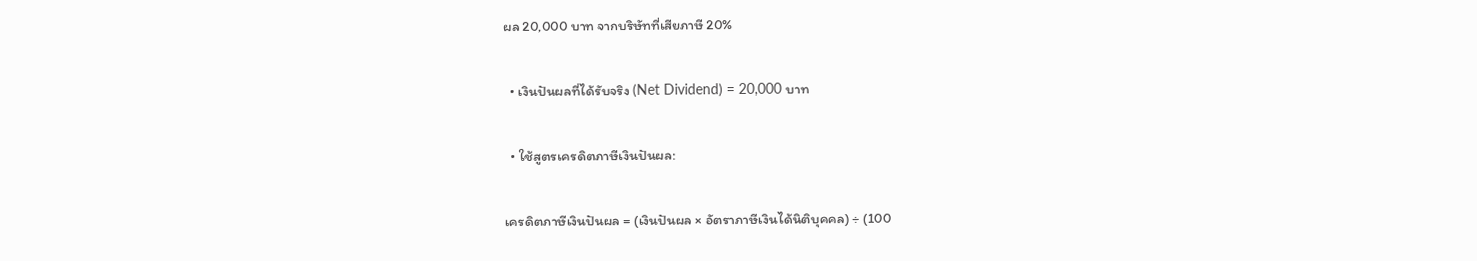ผล 20,000 บาท จากบริษัทที่เสียภาษี 20%

  • เงินปันผลที่ได้รับจริง (Net Dividend) = 20,000 บาท

  • ใช้สูตรเครดิตภาษีเงินปันผล:

เครดิตภาษีเงินปันผล = (เงินปันผล × อัตราภาษีเงินได้นิติบุคคล) ÷ (100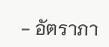− อัตราภา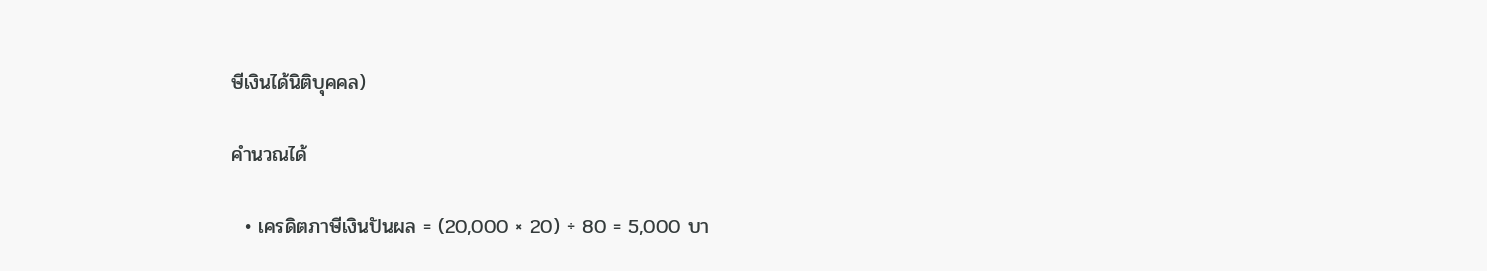ษีเงินได้นิติบุคคล)

คำนวณได้

  • เครดิตภาษีเงินปันผล = (20,000 × 20) ÷ 80 = 5,000 บา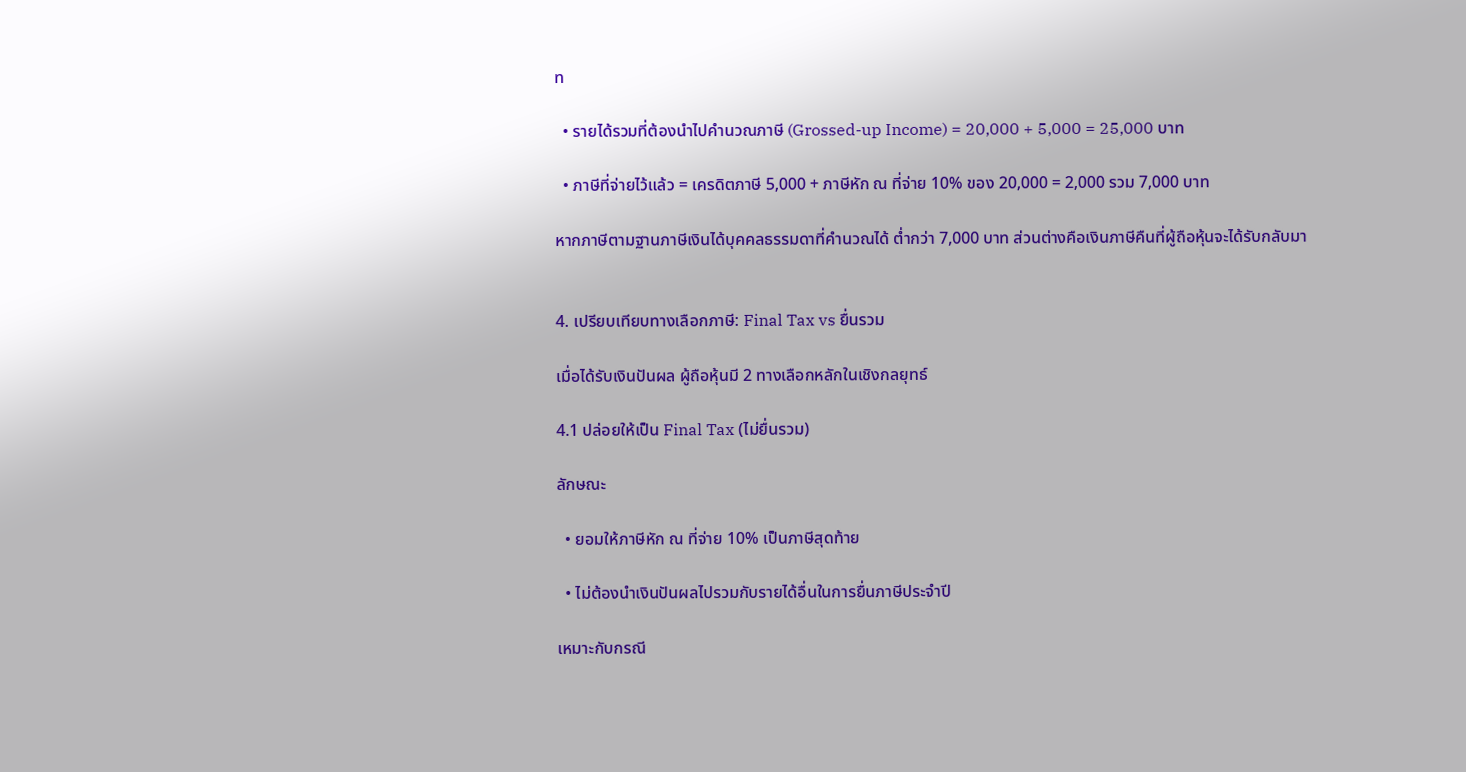ท

  • รายได้รวมที่ต้องนำไปคำนวณภาษี (Grossed-up Income) = 20,000 + 5,000 = 25,000 บาท

  • ภาษีที่จ่ายไว้แล้ว = เครดิตภาษี 5,000 + ภาษีหัก ณ ที่จ่าย 10% ของ 20,000 = 2,000 รวม 7,000 บาท

หากภาษีตามฐานภาษีเงินได้บุคคลธรรมดาที่คำนวณได้ ต่ำกว่า 7,000 บาท ส่วนต่างคือเงินภาษีคืนที่ผู้ถือหุ้นจะได้รับกลับมา


4. เปรียบเทียบทางเลือกภาษี: Final Tax vs ยื่นรวม

เมื่อได้รับเงินปันผล ผู้ถือหุ้นมี 2 ทางเลือกหลักในเชิงกลยุทธ์

4.1 ปล่อยให้เป็น Final Tax (ไม่ยื่นรวม)

ลักษณะ

  • ยอมให้ภาษีหัก ณ ที่จ่าย 10% เป็นภาษีสุดท้าย

  • ไม่ต้องนำเงินปันผลไปรวมกับรายได้อื่นในการยื่นภาษีประจำปี

เหมาะกับกรณี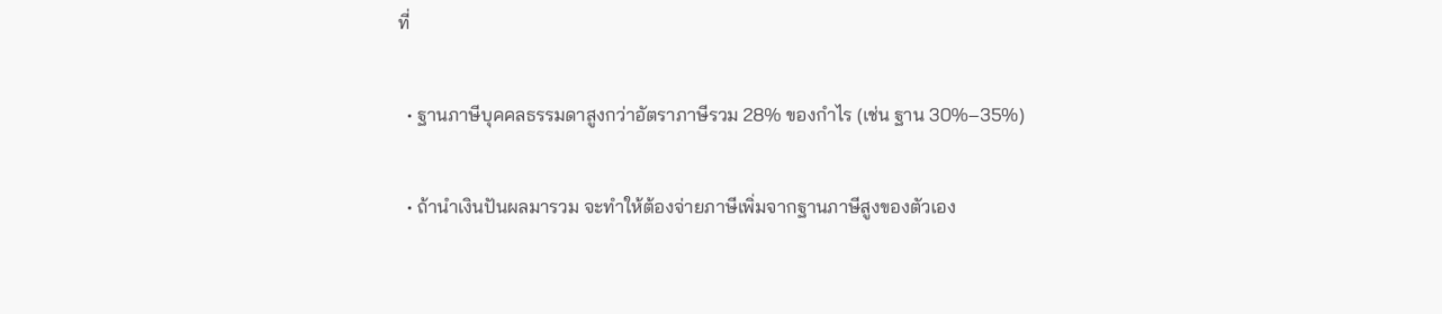ที่

  • ฐานภาษีบุคคลธรรมดาสูงกว่าอัตราภาษีรวม 28% ของกำไร (เช่น ฐาน 30%–35%)

  • ถ้านำเงินปันผลมารวม จะทำให้ต้องจ่ายภาษีเพิ่มจากฐานภาษีสูงของตัวเอง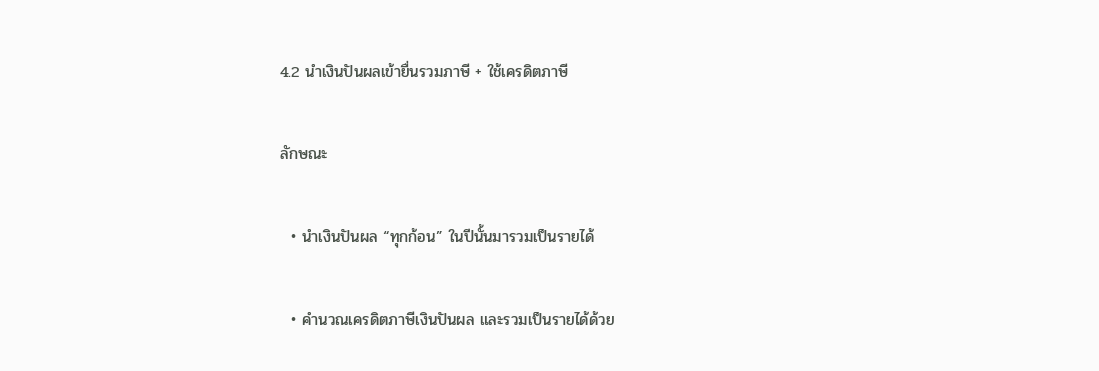4.2 นำเงินปันผลเข้ายื่นรวมภาษี + ใช้เครดิตภาษี

ลักษณะ

  • นำเงินปันผล “ทุกก้อน” ในปีนั้นมารวมเป็นรายได้

  • คำนวณเครดิตภาษีเงินปันผล และรวมเป็นรายได้ด้วย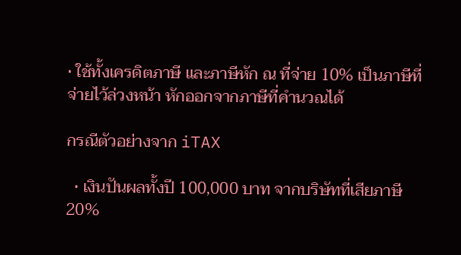• ใช้ทั้งเครดิตภาษี และภาษีหัก ณ ที่จ่าย 10% เป็นภาษีที่จ่ายไว้ล่วงหน้า หักออกจากภาษีที่คำนวณได้

กรณีตัวอย่างจาก iTAX

  • เงินปันผลทั้งปี 100,000 บาท จากบริษัทที่เสียภาษี 20%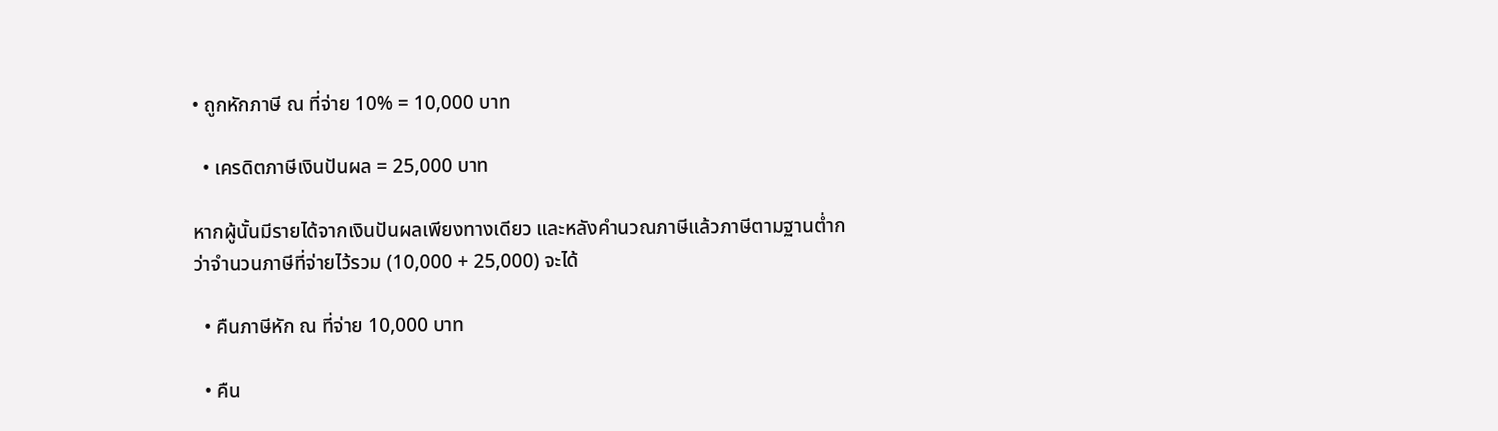• ถูกหักภาษี ณ ที่จ่าย 10% = 10,000 บาท

  • เครดิตภาษีเงินปันผล = 25,000 บาท

หากผู้นั้นมีรายได้จากเงินปันผลเพียงทางเดียว และหลังคำนวณภาษีแล้วภาษีตามฐานต่ำกว่าจำนวนภาษีที่จ่ายไว้รวม (10,000 + 25,000) จะได้

  • คืนภาษีหัก ณ ที่จ่าย 10,000 บาท

  • คืน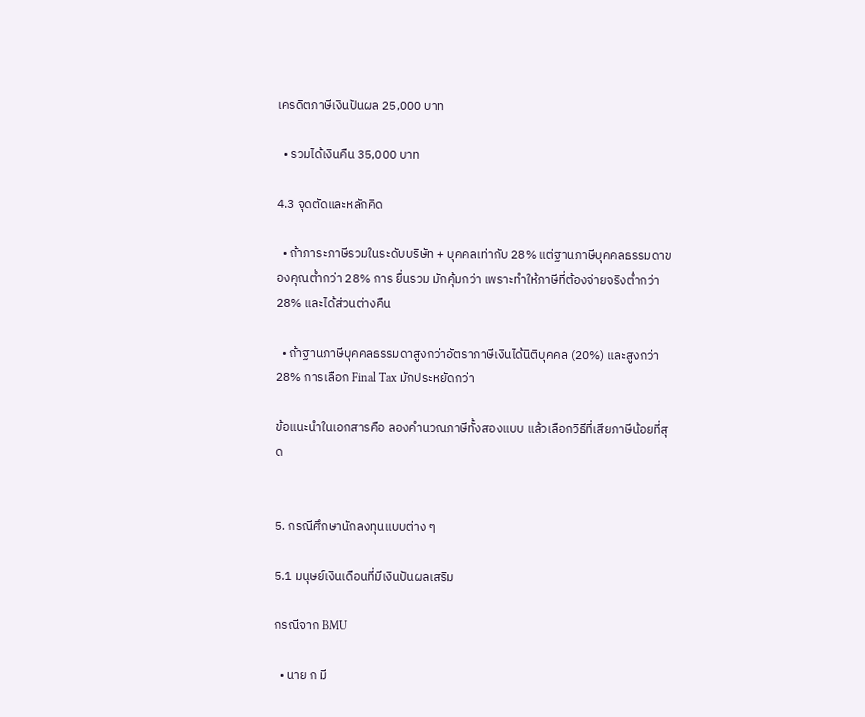เครดิตภาษีเงินปันผล 25,000 บาท

  • รวมได้เงินคืน 35,000 บาท

4.3 จุดตัดและหลักคิด

  • ถ้าภาระภาษีรวมในระดับบริษัท + บุคคลเท่ากับ 28% แต่ฐานภาษีบุคคลธรรมดาของคุณต่ำกว่า 28% การ ยื่นรวม มักคุ้มกว่า เพราะทำให้ภาษีที่ต้องจ่ายจริงต่ำกว่า 28% และได้ส่วนต่างคืน

  • ถ้าฐานภาษีบุคคลธรรมดาสูงกว่าอัตราภาษีเงินได้นิติบุคคล (20%) และสูงกว่า 28% การเลือก Final Tax มักประหยัดกว่า

ข้อแนะนำในเอกสารคือ ลองคำนวณภาษีทั้งสองแบบ แล้วเลือกวิธีที่เสียภาษีน้อยที่สุด


5. กรณีศึกษานักลงทุนแบบต่าง ๆ

5.1 มนุษย์เงินเดือนที่มีเงินปันผลเสริม

กรณีจาก BMU

  • นาย ก มี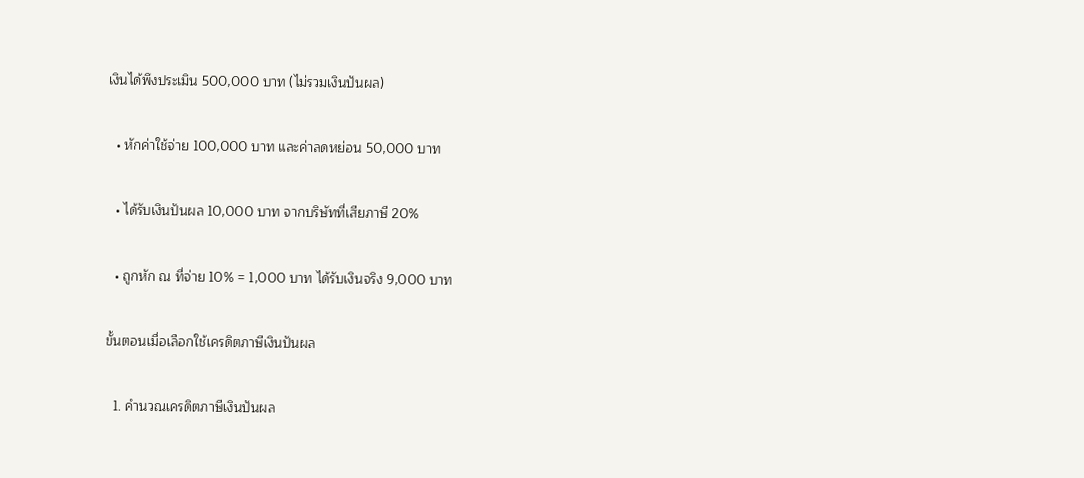เงินได้พึงประเมิน 500,000 บาท (ไม่รวมเงินปันผล)

  • หักค่าใช้จ่าย 100,000 บาท และค่าลดหย่อน 50,000 บาท

  • ได้รับเงินปันผล 10,000 บาท จากบริษัทที่เสียภาษี 20%

  • ถูกหัก ณ ที่จ่าย 10% = 1,000 บาท ได้รับเงินจริง 9,000 บาท

ขั้นตอนเมื่อเลือกใช้เครดิตภาษีเงินปันผล

  1. คำนวณเครดิตภาษีเงินปันผล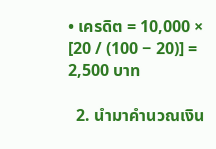• เครดิต = 10,000 × [20 / (100 − 20)] = 2,500 บาท

  2. นำมาคำนวณเงิน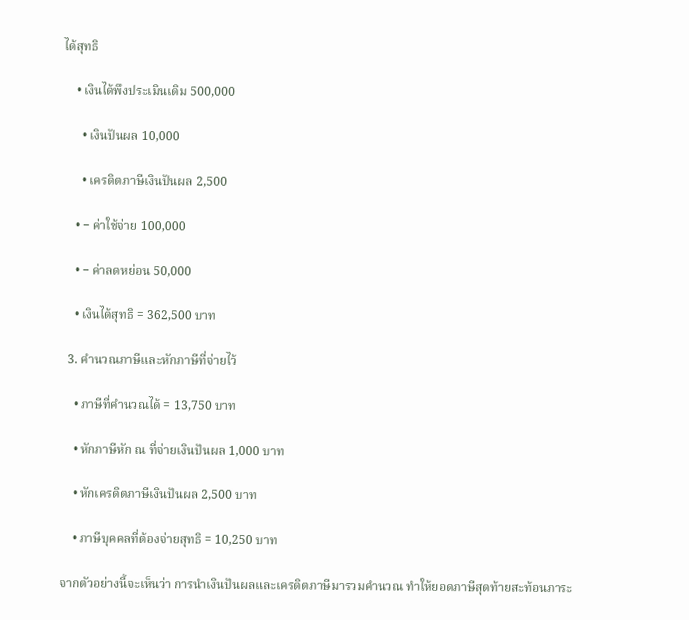ได้สุทธิ

    • เงินได้พึงประเมินเดิม 500,000

      • เงินปันผล 10,000

      • เครดิตภาษีเงินปันผล 2,500

    • − ค่าใช้จ่าย 100,000

    • − ค่าลดหย่อน 50,000

    • เงินได้สุทธิ = 362,500 บาท

  3. คำนวณภาษีและหักภาษีที่จ่ายไว้

    • ภาษีที่คำนวณได้ = 13,750 บาท

    • หักภาษีหัก ณ ที่จ่ายเงินปันผล 1,000 บาท

    • หักเครดิตภาษีเงินปันผล 2,500 บาท

    • ภาษีบุคคลที่ต้องจ่ายสุทธิ = 10,250 บาท

จากตัวอย่างนี้จะเห็นว่า การนำเงินปันผลและเครดิตภาษีมารวมคำนวณ ทำให้ยอดภาษีสุดท้ายสะท้อนภาระ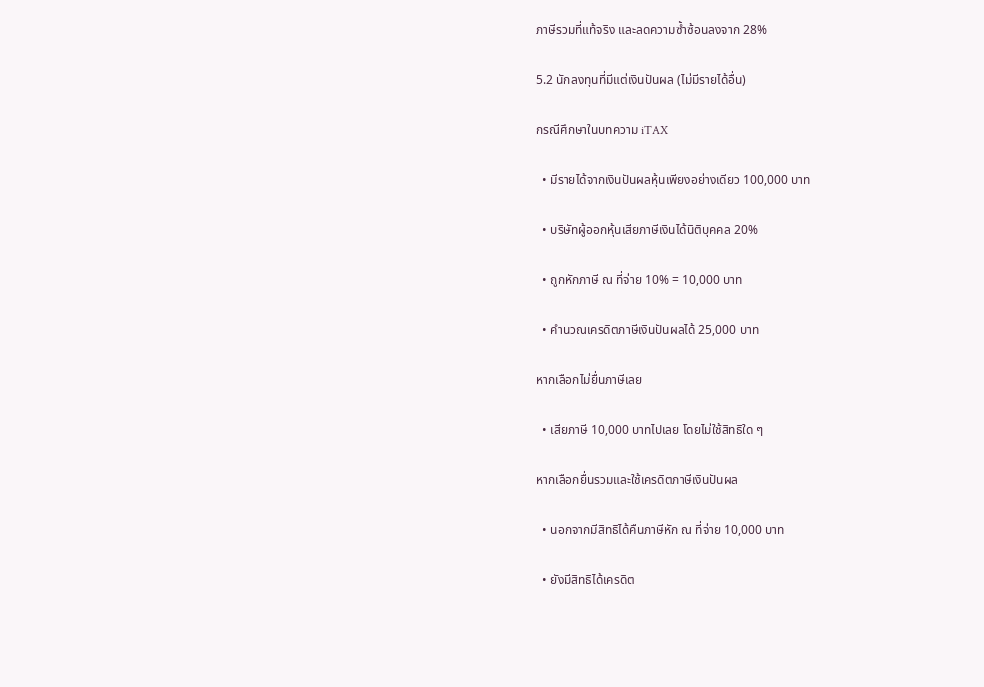ภาษีรวมที่แท้จริง และลดความซ้ำซ้อนลงจาก 28%

5.2 นักลงทุนที่มีแต่เงินปันผล (ไม่มีรายได้อื่น)

กรณีศึกษาในบทความ iTAX

  • มีรายได้จากเงินปันผลหุ้นเพียงอย่างเดียว 100,000 บาท

  • บริษัทผู้ออกหุ้นเสียภาษีเงินได้นิติบุคคล 20%

  • ถูกหักภาษี ณ ที่จ่าย 10% = 10,000 บาท

  • คำนวณเครดิตภาษีเงินปันผลได้ 25,000 บาท

หากเลือกไม่ยื่นภาษีเลย

  • เสียภาษี 10,000 บาทไปเลย โดยไม่ใช้สิทธิใด ๆ

หากเลือกยื่นรวมและใช้เครดิตภาษีเงินปันผล

  • นอกจากมีสิทธิได้คืนภาษีหัก ณ ที่จ่าย 10,000 บาท

  • ยังมีสิทธิได้เครดิต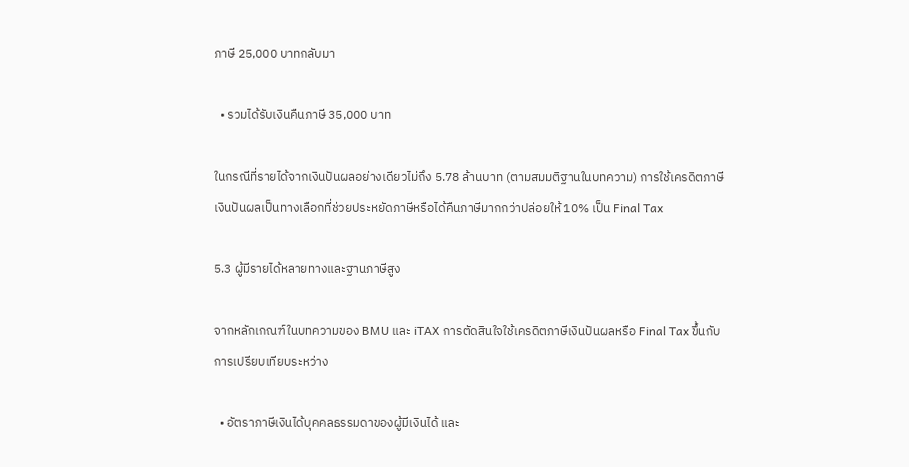ภาษี 25,000 บาทกลับมา

  • รวมได้รับเงินคืนภาษี 35,000 บาท

ในกรณีที่รายได้จากเงินปันผลอย่างเดียวไม่ถึง 5.78 ล้านบาท (ตามสมมติฐานในบทความ) การใช้เครดิตภาษีเงินปันผลเป็นทางเลือกที่ช่วยประหยัดภาษีหรือได้คืนภาษีมากกว่าปล่อยให้ 10% เป็น Final Tax

5.3 ผู้มีรายได้หลายทางและฐานภาษีสูง

จากหลักเกณฑ์ในบทความของ BMU และ iTAX การตัดสินใจใช้เครดิตภาษีเงินปันผลหรือ Final Tax ขึ้นกับการเปรียบเทียบระหว่าง

  • อัตราภาษีเงินได้บุคคลธรรมดาของผู้มีเงินได้ และ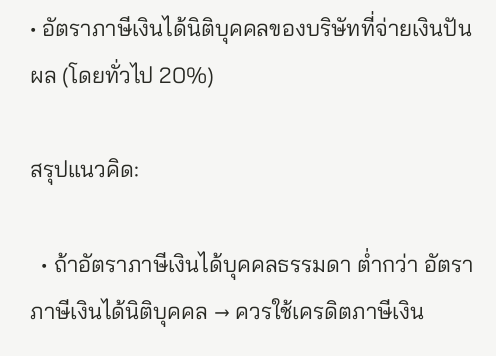• อัตราภาษีเงินได้นิติบุคคลของบริษัทที่จ่ายเงินปันผล (โดยทั่วไป 20%)

สรุปแนวคิด:

  • ถ้าอัตราภาษีเงินได้บุคคลธรรมดา ต่ำกว่า อัตราภาษีเงินได้นิติบุคคล → ควรใช้เครดิตภาษีเงิน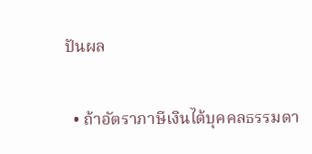ปันผล

  • ถ้าอัตราภาษีเงินได้บุคคลธรรมดา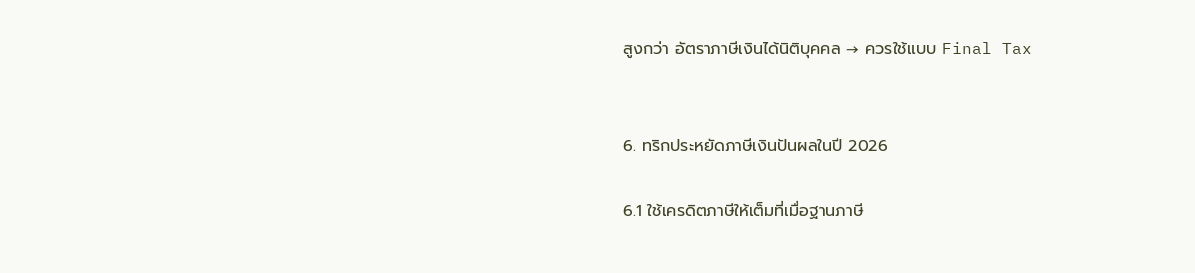สูงกว่า อัตราภาษีเงินได้นิติบุคคล → ควรใช้แบบ Final Tax


6. ทริกประหยัดภาษีเงินปันผลในปี 2026

6.1 ใช้เครดิตภาษีให้เต็มที่เมื่อฐานภาษี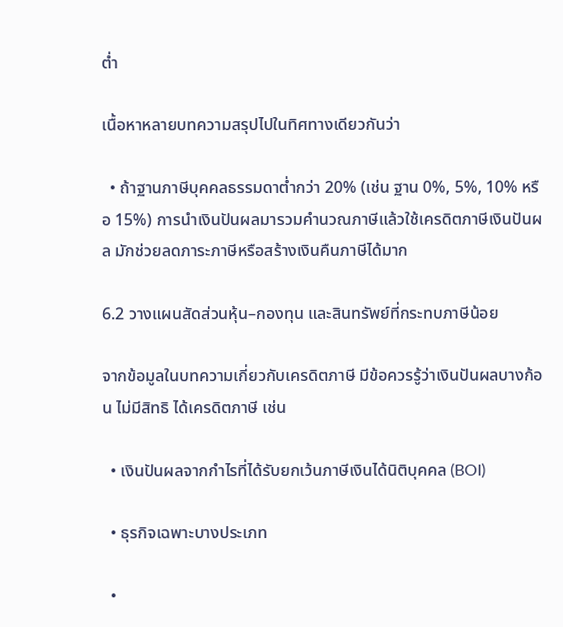ต่ำ

เนื้อหาหลายบทความสรุปไปในทิศทางเดียวกันว่า

  • ถ้าฐานภาษีบุคคลธรรมดาต่ำกว่า 20% (เช่น ฐาน 0%, 5%, 10% หรือ 15%) การนำเงินปันผลมารวมคำนวณภาษีแล้วใช้เครดิตภาษีเงินปันผล มักช่วยลดภาระภาษีหรือสร้างเงินคืนภาษีได้มาก

6.2 วางแผนสัดส่วนหุ้น–กองทุน และสินทรัพย์ที่กระทบภาษีน้อย

จากข้อมูลในบทความเกี่ยวกับเครดิตภาษี มีข้อควรรู้ว่าเงินปันผลบางก้อน ไม่มีสิทธิ ได้เครดิตภาษี เช่น

  • เงินปันผลจากกำไรที่ได้รับยกเว้นภาษีเงินได้นิติบุคคล (BOI)

  • ธุรกิจเฉพาะบางประเภท

  •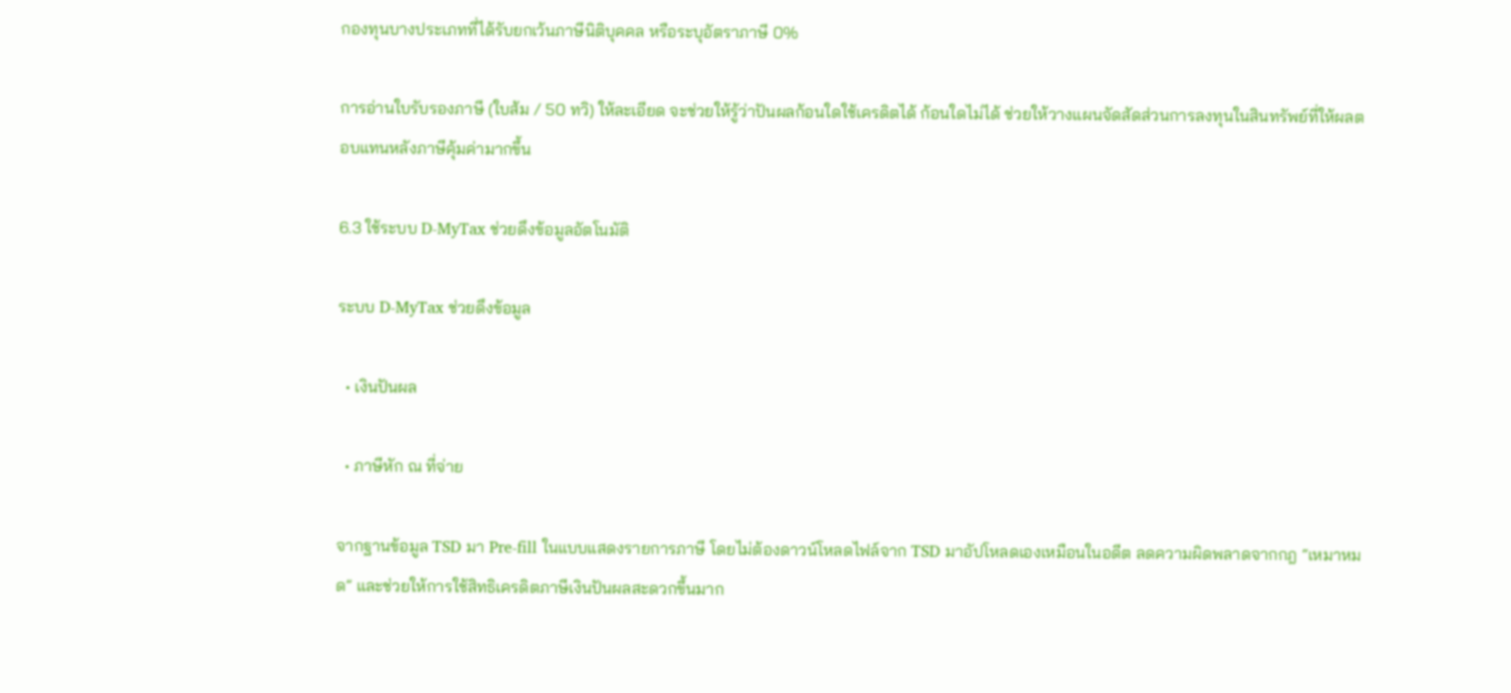กองทุนบางประเภทที่ได้รับยกเว้นภาษีนิติบุคคล หรือระบุอัตราภาษี 0%

การอ่านใบรับรองภาษี (ใบส้ม / 50 ทวิ) ให้ละเอียด จะช่วยให้รู้ว่าปันผลก้อนใดใช้เครดิตได้ ก้อนใดไม่ได้ ช่วยให้วางแผนจัดสัดส่วนการลงทุนในสินทรัพย์ที่ให้ผลตอบแทนหลังภาษีคุ้มค่ามากขึ้น

6.3 ใช้ระบบ D-MyTax ช่วยดึงข้อมูลอัตโนมัติ

ระบบ D-MyTax ช่วยดึงข้อมูล

  • เงินปันผล

  • ภาษีหัก ณ ที่จ่าย

จากฐานข้อมูล TSD มา Pre-fill ในแบบแสดงรายการภาษี โดยไม่ต้องดาวน์โหลดไฟล์จาก TSD มาอัปโหลดเองเหมือนในอดีต ลดความผิดพลาดจากกฎ “เหมาหมด” และช่วยให้การใช้สิทธิเครดิตภาษีเงินปันผลสะดวกขึ้นมาก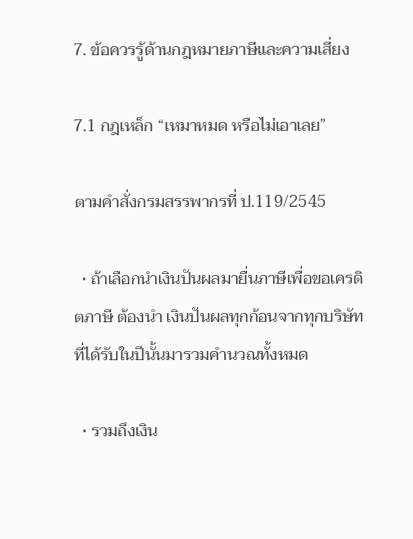7. ข้อควรรู้ด้านกฎหมายภาษีและความเสี่ยง

7.1 กฎเหล็ก “เหมาหมด หรือไม่เอาเลย”

ตามคำสั่งกรมสรรพากรที่ ป.119/2545

  • ถ้าเลือกนำเงินปันผลมายื่นภาษีเพื่อขอเครดิตภาษี ต้องนำ เงินปันผลทุกก้อนจากทุกบริษัท ที่ได้รับในปีนั้นมารวมคำนวณทั้งหมด

  • รวมถึงเงิน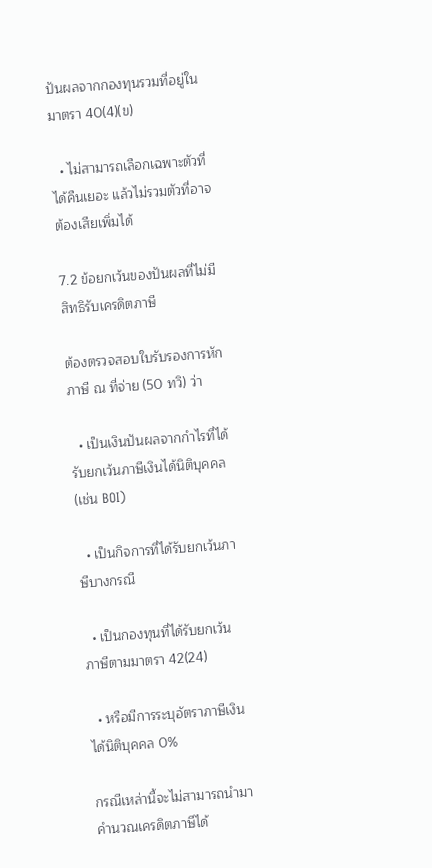ปันผลจากกองทุนรวมที่อยู่ในมาตรา 40(4)(ข)

  • ไม่สามารถเลือกเฉพาะตัวที่ได้คืนเยอะ แล้วไม่รวมตัวที่อาจต้องเสียเพิ่มได้

7.2 ข้อยกเว้นของปันผลที่ไม่มีสิทธิรับเครดิตภาษี

ต้องตรวจสอบใบรับรองการหักภาษี ณ ที่จ่าย (50 ทวิ) ว่า

  • เป็นเงินปันผลจากกำไรที่ได้รับยกเว้นภาษีเงินได้นิติบุคคล (เช่น BOI)

  • เป็นกิจการที่ได้รับยกเว้นภาษีบางกรณี

  • เป็นกองทุนที่ได้รับยกเว้นภาษีตามมาตรา 42(24)

  • หรือมีการระบุอัตราภาษีเงินได้นิติบุคคล 0%

กรณีเหล่านี้จะไม่สามารถนำมาคำนวณเครดิตภาษีได้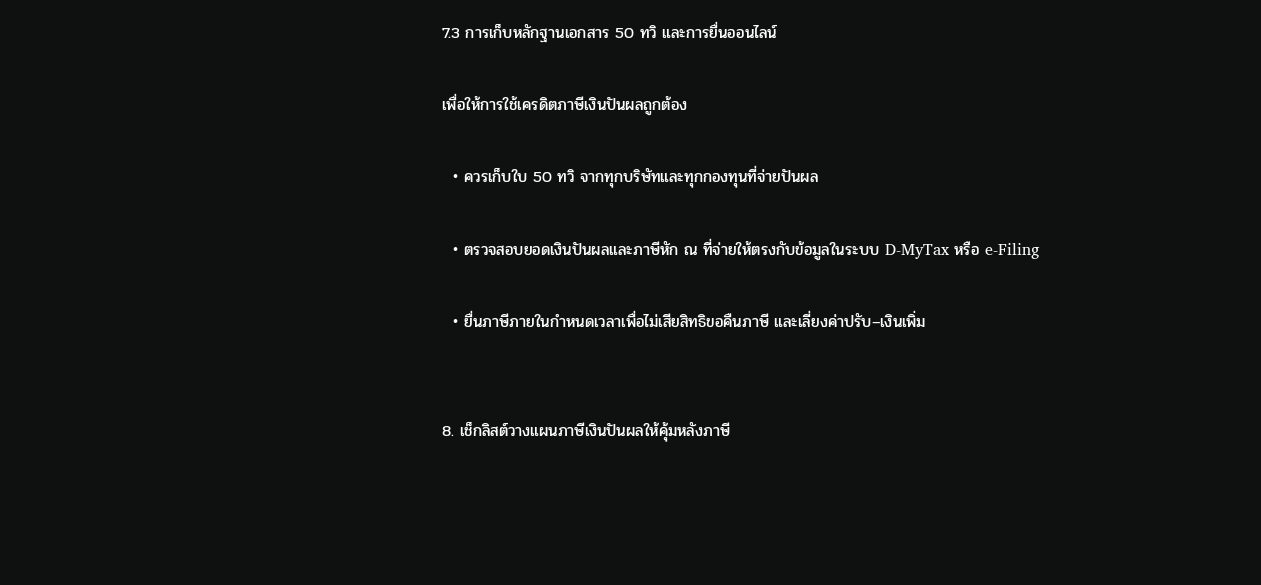7.3 การเก็บหลักฐานเอกสาร 50 ทวิ และการยื่นออนไลน์

เพื่อให้การใช้เครดิตภาษีเงินปันผลถูกต้อง

  • ควรเก็บใบ 50 ทวิ จากทุกบริษัทและทุกกองทุนที่จ่ายปันผล

  • ตรวจสอบยอดเงินปันผลและภาษีหัก ณ ที่จ่ายให้ตรงกับข้อมูลในระบบ D-MyTax หรือ e-Filing

  • ยื่นภาษีภายในกำหนดเวลาเพื่อไม่เสียสิทธิขอคืนภาษี และเลี่ยงค่าปรับ–เงินเพิ่ม


8. เช็กลิสต์วางแผนภาษีเงินปันผลให้คุ้มหลังภาษี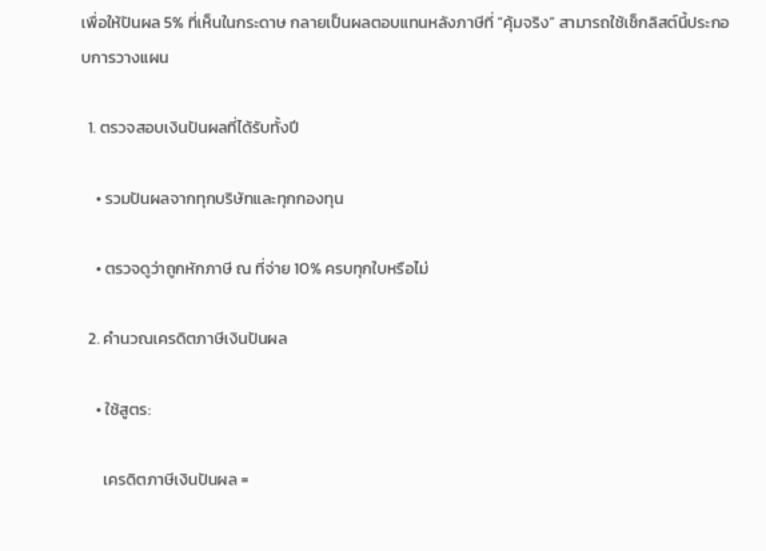เพื่อให้ปันผล 5% ที่เห็นในกระดาษ กลายเป็นผลตอบแทนหลังภาษีที่ “คุ้มจริง” สามารถใช้เช็กลิสต์นี้ประกอบการวางแผน

  1. ตรวจสอบเงินปันผลที่ได้รับทั้งปี

    • รวมปันผลจากทุกบริษัทและทุกกองทุน

    • ตรวจดูว่าถูกหักภาษี ณ ที่จ่าย 10% ครบทุกใบหรือไม่

  2. คำนวณเครดิตภาษีเงินปันผล

    • ใช้สูตร:

      เครดิตภาษีเงินปันผล =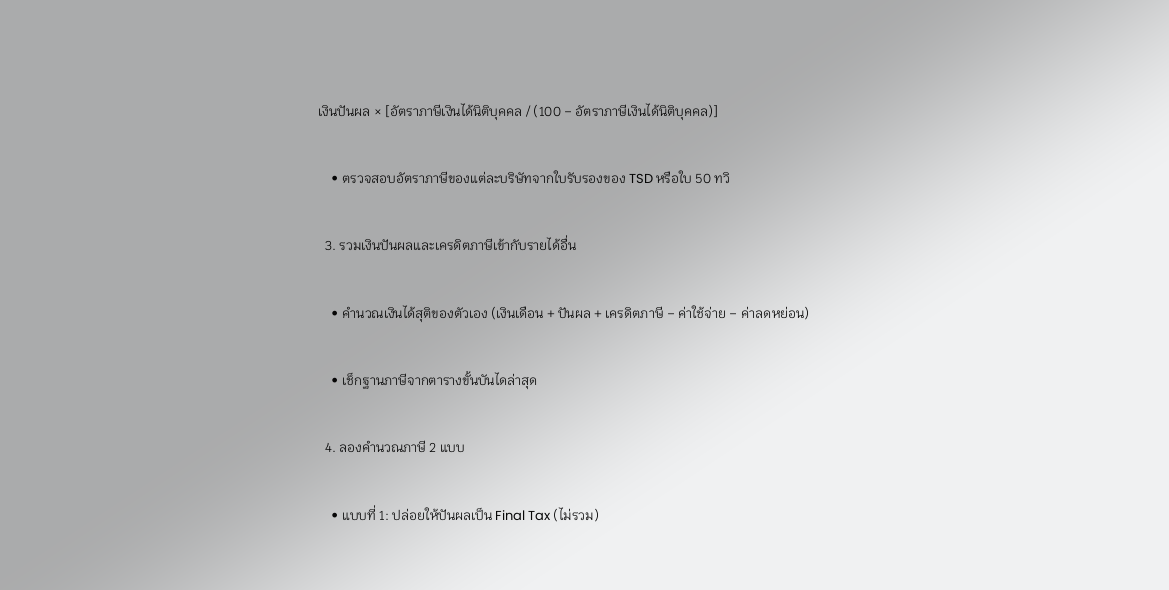เงินปันผล × [อัตราภาษีเงินได้นิติบุคคล / (100 − อัตราภาษีเงินได้นิติบุคคล)]

    • ตรวจสอบอัตราภาษีของแต่ละบริษัทจากใบรับรองของ TSD หรือใบ 50 ทวิ

  3. รวมเงินปันผลและเครดิตภาษีเข้ากับรายได้อื่น

    • คำนวณเงินได้สุติของตัวเอง (เงินเดือน + ปันผล + เครดิตภาษี − ค่าใช้จ่าย − ค่าลดหย่อน)

    • เช็กฐานภาษีจากตารางขั้นบันไดล่าสุด

  4. ลองคำนวณภาษี 2 แบบ

    • แบบที่ 1: ปล่อยให้ปันผลเป็น Final Tax (ไม่รวม)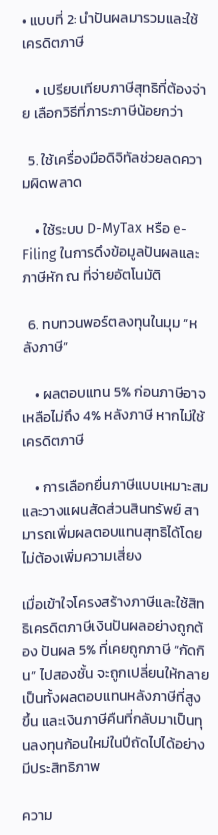• แบบที่ 2: นำปันผลมารวมและใช้เครดิตภาษี

    • เปรียบเทียบภาษีสุทธิที่ต้องจ่าย เลือกวิธีที่ภาระภาษีน้อยกว่า

  5. ใช้เครื่องมือดิจิทัลช่วยลดความผิดพลาด

    • ใช้ระบบ D-MyTax หรือ e-Filing ในการดึงข้อมูลปันผลและภาษีหัก ณ ที่จ่ายอัตโนมัติ

  6. ทบทวนพอร์ตลงทุนในมุม “หลังภาษี”

    • ผลตอบแทน 5% ก่อนภาษีอาจเหลือไม่ถึง 4% หลังภาษี หากไม่ใช้เครดิตภาษี

    • การเลือกยื่นภาษีแบบเหมาะสม และวางแผนสัดส่วนสินทรัพย์ สามารถเพิ่มผลตอบแทนสุทธิได้โดยไม่ต้องเพิ่มความเสี่ยง

เมื่อเข้าใจโครงสร้างภาษีและใช้สิทธิเครดิตภาษีเงินปันผลอย่างถูกต้อง ปันผล 5% ที่เคยถูกภาษี “กัดกิน” ไปสองชั้น จะถูกเปลี่ยนให้กลายเป็นทั้งผลตอบแทนหลังภาษีที่สูงขึ้น และเงินภาษีคืนที่กลับมาเป็นทุนลงทุนก้อนใหม่ในปีถัดไปได้อย่างมีประสิทธิภาพ

ความ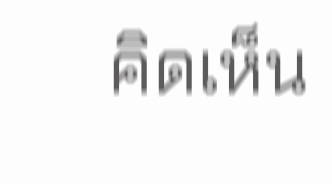คิดเห็น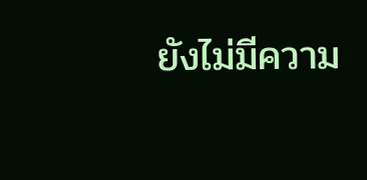ยังไม่มีความ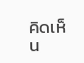คิดเห็น